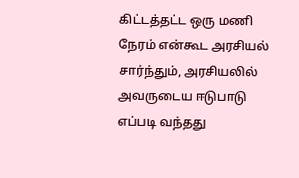கிட்டத்தட்ட ஒரு மணி நேரம் என்கூட அரசியல் சார்ந்தும், அரசியலில் அவருடைய ஈடுபாடு எப்படி வந்தது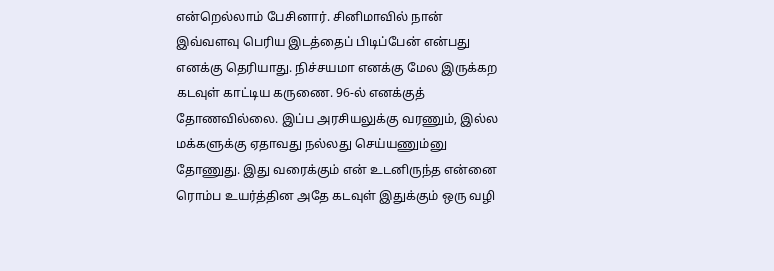என்றெல்லாம் பேசினார். சினிமாவில் நான் இவ்வளவு பெரிய இடத்தைப் பிடிப்பேன் என்பது எனக்கு தெரியாது. நிச்சயமா எனக்கு மேல இருக்கற கடவுள் காட்டிய கருணை. 96-ல் எனக்குத் தோணவில்லை. இப்ப அரசியலுக்கு வரணும், இல்ல மக்களுக்கு ஏதாவது நல்லது செய்யணும்னு தோணுது. இது வரைக்கும் என் உடனிருந்த என்னை ரொம்ப உயர்த்தின அதே கடவுள் இதுக்கும் ஒரு வழி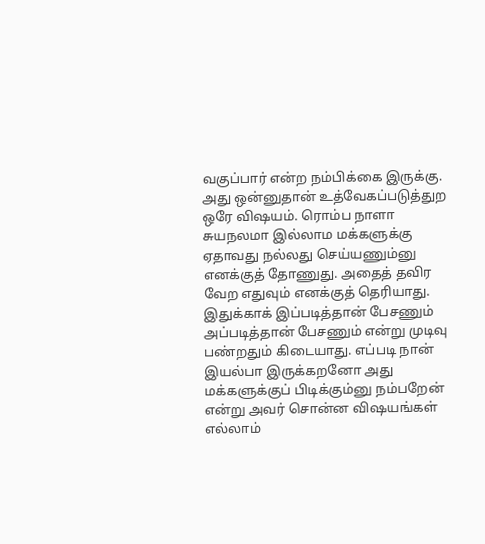வகுப்பார் என்ற நம்பிக்கை இருக்கு. அது ஒன்னுதான் உத்வேகப்படுத்துற ஒரே விஷயம். ரொம்ப நாளா சுயநலமா இல்லாம மக்களுக்கு ஏதாவது நல்லது செய்யணும்னு எனக்குத் தோணுது. அதைத் தவிர வேற எதுவும் எனக்குத் தெரியாது. இதுக்காக் இப்படித்தான் பேசணும் அப்படித்தான் பேசணும் என்று முடிவு பண்றதும் கிடையாது. எப்படி நான் இயல்பா இருக்கறனோ அது மக்களுக்குப் பிடிக்கும்னு நம்பறேன் என்று அவர் சொன்ன விஷயங்கள் எல்லாம்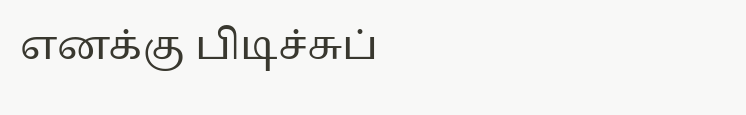எனக்கு பிடிச்சுப்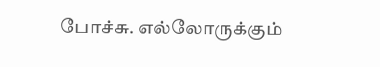போச்சு. எல்லோருக்கும்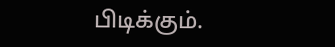பிடிக்கும்.